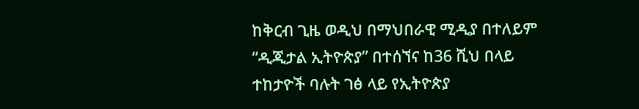ከቅርብ ጊዜ ወዲህ በማህበራዊ ሚዲያ በተለይም “ዲጂታል ኢትዮጵያ” በተሰኘና ከ36 ሺህ በላይ ተከታዮች ባሉት ገፅ ላይ የኢትዮጵያ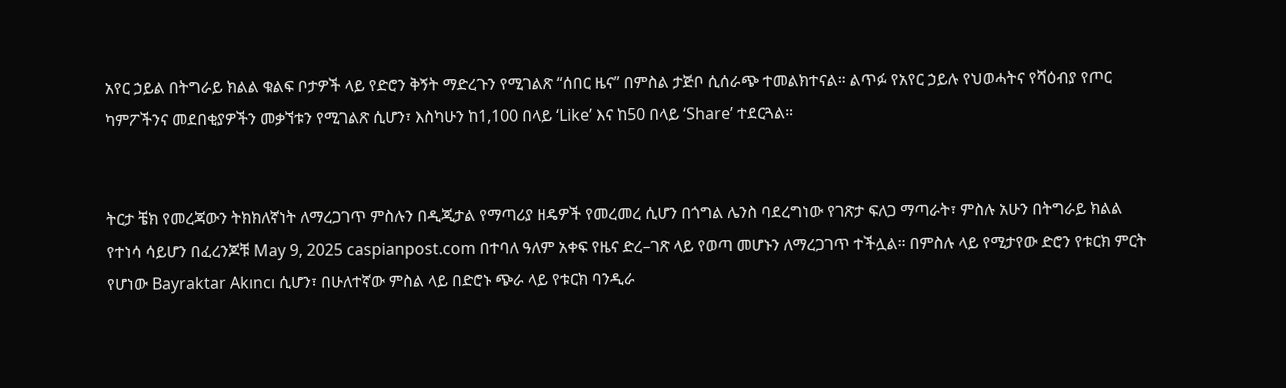አየር ኃይል በትግራይ ክልል ቁልፍ ቦታዎች ላይ የድሮን ቅኝት ማድረጉን የሚገልጽ “ሰበር ዜና” በምስል ታጅቦ ሲሰራጭ ተመልክተናል። ልጥፉ የአየር ኃይሉ የህወሓትና የሻዕብያ የጦር ካምፖችንና መደበቂያዎችን መቃኘቱን የሚገልጽ ሲሆን፣ እስካሁን ከ1,100 በላይ ‘Like’ እና ከ50 በላይ ‘Share’ ተደርጓል።


ትርታ ቼክ የመረጃውን ትክክለኛነት ለማረጋገጥ ምስሉን በዲጂታል የማጣሪያ ዘዴዎች የመረመረ ሲሆን በጎግል ሌንስ ባደረግነው የገጽታ ፍለጋ ማጣራት፣ ምስሉ አሁን በትግራይ ክልል የተነሳ ሳይሆን በፈረንጆቹ May 9, 2025 caspianpost.com በተባለ ዓለም አቀፍ የዜና ድረ–ገጽ ላይ የወጣ መሆኑን ለማረጋገጥ ተችሏል። በምስሉ ላይ የሚታየው ድሮን የቱርክ ምርት የሆነው Bayraktar Akıncı ሲሆን፣ በሁለተኛው ምስል ላይ በድሮኑ ጭራ ላይ የቱርክ ባንዲራ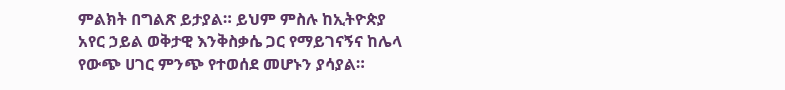ምልክት በግልጽ ይታያል። ይህም ምስሉ ከኢትዮጵያ አየር ኃይል ወቅታዊ እንቅስቃሴ ጋር የማይገናኝና ከሌላ የውጭ ሀገር ምንጭ የተወሰደ መሆኑን ያሳያል።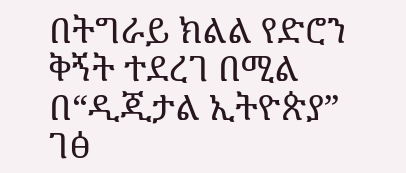በትግራይ ክልል የድሮን ቅኝት ተደረገ በሚል በ“ዲጂታል ኢትዮጵያ” ገፅ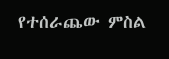የተሰራጨው ምስል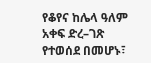የቆየና ከሌላ ዓለም አቀፍ ድረ–ገጽ የተወሰደ በመሆኑ፣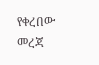የቀረበው መረጃ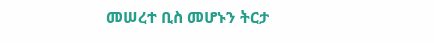መሠረተ ቢስ መሆኑን ትርታ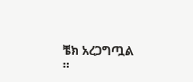ቼክ አረጋግጧል ።